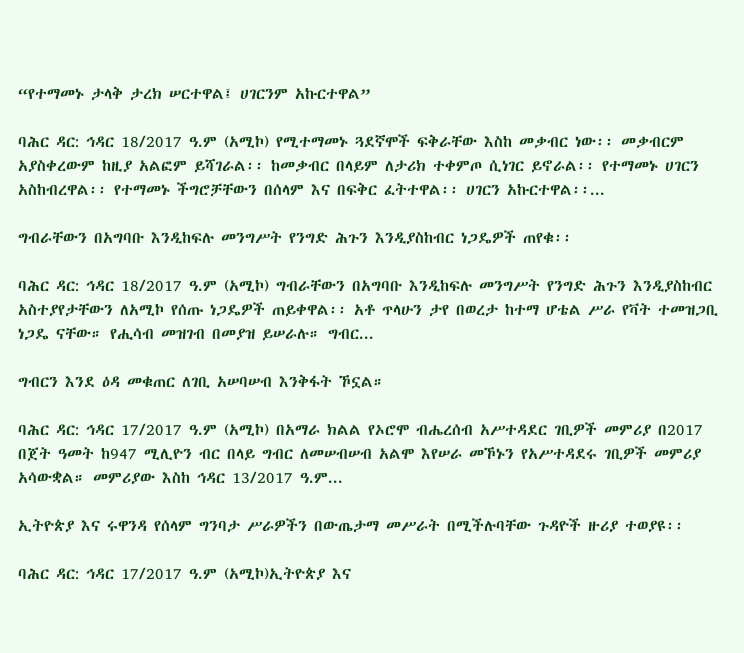“የተማመኑ ታላቅ ታረክ ሠርተዋል፤ ሀገርንም አኩርተዋል”

ባሕር ዳር: ኅዳር 18/2017 ዓ.ም (አሚኮ) የሚተማመኑ ጓደኛሞች ፍቅራቸው እስከ መቃብር ነው፡፡ መቃብርም አያስቀረውም ከዚያ አልፎም ይሻገራል፡፡ ከመቃብር በላይም ለታሪክ ተቀምጦ ሲነገር ይኖራል፡፡ የተማመኑ ሀገርን አስከብረዋል፡፡ የተማመኑ ችግሮቻቸውን በሰላም እና በፍቅር ፈትተዋል፡፡ ሀገርን አኩርተዋል፡፡...

ግብራቸውን በአግባቡ እንዲከፍሉ መንግሥት የንግድ ሕጉን እንዲያስከብር ነጋዴዎች ጠየቁ፡፡

ባሕር ዳር: ኅዳር 18/2017 ዓ.ም (አሚኮ) ግብራቸውን በአግባቡ እንዲከፍሉ መንግሥት የንግድ ሕጉን እንዲያስከብር አስተያየታቸውን ለአሚኮ የሰጡ ነጋዴዎች ጠይቀዋል፡፡ አቶ ጥላሁን ታየ በወረታ ከተማ ሆቴል ሥራ የቫት ተመዝጋቢ ነጋዴ ናቸው። የሒሳብ መዝገብ በመያዝ ይሠራሉ። ግብር...

ግብርን እንደ ዕዳ መቁጠር ለገቢ አሠባሠብ እንቅፋት ኾኗል።

ባሕር ዳር: ኅዳር 17/2017 ዓ.ም (አሚኮ) በአማራ ክልል የኦሮሞ ብሔረሰብ አሥተዳደር ገቢዎች መምሪያ በ2017 በጀት ዓመት ከ947 ሚሊዮን ብር በላይ ግብር ለመሠብሠብ አልሞ እየሠራ መኾኑን የአሥተዳደሩ ገቢዎች መምሪያ አሳውቋል። መምሪያው እስከ ኅዳር 13/2017 ዓ.ም...

ኢትዮጵያ እና ሩዋንዳ የሰላም ግንባታ ሥራዎችን በውጤታማ መሥራት በሚችሉባቸው ጉዳዮች ዙሪያ ተወያዩ፡፡

ባሕር ዳር: ኅዳር 17/2017 ዓ.ም (አሚኮ)ኢትዮጵያ እና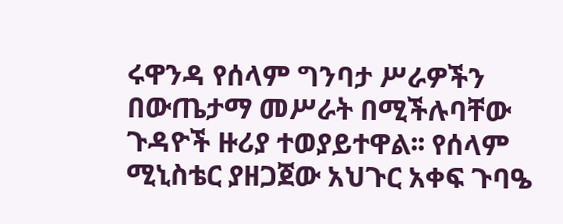ሩዋንዳ የሰላም ግንባታ ሥራዎችን በውጤታማ መሥራት በሚችሉባቸው ጉዳዮች ዙሪያ ተወያይተዋል፡፡ የሰላም ሚኒስቴር ያዘጋጀው አህጉር አቀፍ ጉባዔ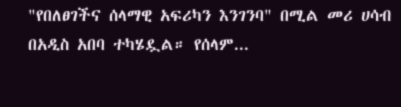"የበለፀገችና ሰላማዊ አፍሪካን እንገንባ" በሚል መሪ ሀሳብ በአዲስ አበባ ተካሄዷል። የሰላም...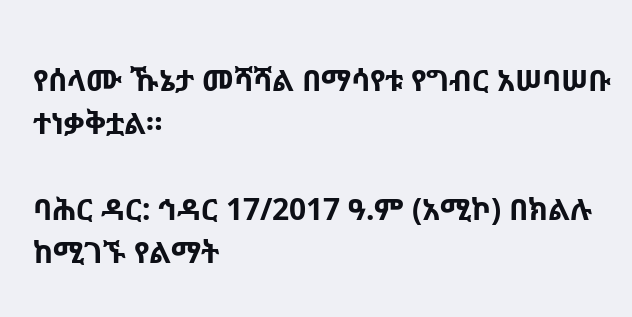የሰላሙ ኹኔታ መሻሻል በማሳየቱ የግብር አሠባሠቡ ተነቃቅቷል።

ባሕር ዳር: ኅዳር 17/2017 ዓ.ም (አሚኮ) በክልሉ ከሚገኙ የልማት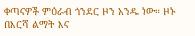ቀጣናዎች ምዕራብ ጎንደር ዞን አንዱ ነው። ዞኑ በእርሻ ልማት እና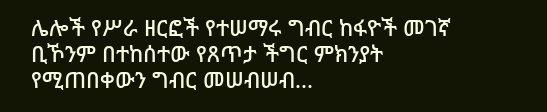ሌሎች የሥራ ዘርፎች የተሠማሩ ግብር ከፋዮች መገኛ ቢኾንም በተከሰተው የጸጥታ ችግር ምክንያት የሚጠበቀውን ግብር መሠብሠብ...